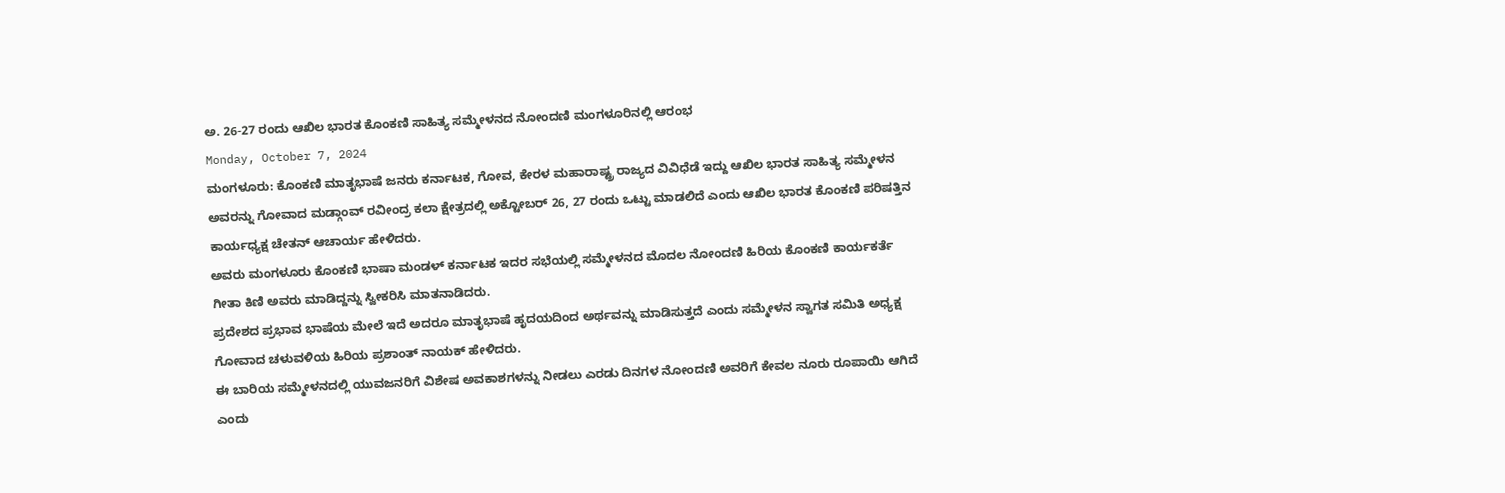ಅ. 26-27 ರಂದು ಆಖಿಲ ಭಾರತ ಕೊಂಕಣಿ ಸಾಹಿತ್ಯ ಸಮ್ಮೇಳನದ ನೋಂದಣಿ ಮಂಗಳೂರಿನಲ್ಲಿ ಆರಂಭ
Monday, October 7, 2024
ಮಂಗಳೂರು: ಕೊಂಕಣಿ ಮಾತೃಭಾಷೆ ಜನರು ಕರ್ನಾಟಕ, ಗೋವ, ಕೇರಳ ಮಹಾರಾಷ್ಟ್ರ ರಾಜ್ಯದ ವಿವಿಧೆಡೆ ಇದ್ದು ಆಖಿಲ ಭಾರತ ಸಾಹಿತ್ಯ ಸಮ್ಮೇಳನ ಅವರನ್ನು ಗೋವಾದ ಮಡ್ಗಾಂವ್ ರವೀಂದ್ರ ಕಲಾ ಕ್ಷೇತ್ರದಲ್ಲಿ ಅಕ್ಟೋಬರ್ 26, 27 ರಂದು ಒಟ್ಟು ಮಾಡಲಿದೆ ಎಂದು ಆಖಿಲ ಭಾರತ ಕೊಂಕಣಿ ಪರಿಷತ್ತಿನ ಕಾರ್ಯಧ್ಯಕ್ಷ ಚೇತನ್ ಆಚಾರ್ಯ ಹೇಳಿದರು.
ಅವರು ಮಂಗಳೂರು ಕೊಂಕಣಿ ಭಾಷಾ ಮಂಡಳ್ ಕರ್ನಾಟಕ ಇದರ ಸಭೆಯಲ್ಲಿ ಸಮ್ಮೇಳನದ ಮೊದಲ ನೋಂದಣಿ ಹಿರಿಯ ಕೊಂಕಣಿ ಕಾರ್ಯಕರ್ತೆ ಗೀತಾ ಕಿಣಿ ಅವರು ಮಾಡಿದ್ದನ್ನು ಸ್ವೀಕರಿಸಿ ಮಾತನಾಡಿದರು.
ಪ್ರದೇಶದ ಪ್ರಭಾವ ಭಾಷೆಯ ಮೇಲೆ ಇದೆ ಅದರೂ ಮಾತೃಭಾಷೆ ಹೃದಯದಿಂದ ಅರ್ಥವನ್ನು ಮಾಡಿಸುತ್ತದೆ ಎಂದು ಸಮ್ಮೇಳನ ಸ್ವಾಗತ ಸಮಿತಿ ಅಧ್ಯಕ್ಷ ಗೋವಾದ ಚಳುವಳಿಯ ಹಿರಿಯ ಪ್ರಶಾಂತ್ ನಾಯಕ್ ಹೇಳಿದರು.
ಈ ಬಾರಿಯ ಸಮ್ಮೇಳನದಲ್ಲಿ ಯುವಜನರಿಗೆ ವಿಶೇಷ ಅವಕಾಶಗಳನ್ನು ನೀಡಲು ಎರಡು ದಿನಗಳ ನೋಂದಣಿ ಅವರಿಗೆ ಕೇವಲ ನೂರು ರೂಪಾಯಿ ಆಗಿದೆ ಎಂದು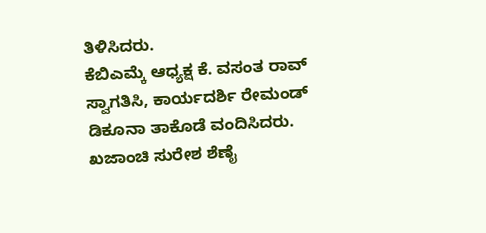ತಿಳಿಸಿದರು.
ಕೆಬಿಎಮ್ಕೆ ಆಧ್ಯಕ್ಷ ಕೆ. ವಸಂತ ರಾವ್ ಸ್ವಾಗತಿಸಿ, ಕಾರ್ಯದರ್ಶಿ ರೇಮಂಡ್ ಡಿಕೂನಾ ತಾಕೊಡೆ ವಂದಿಸಿದರು. ಖಜಾಂಚಿ ಸುರೇಶ ಶೆಣೈ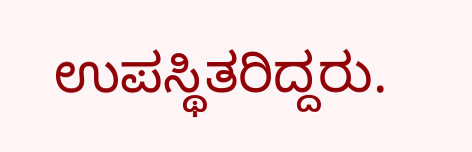ಉಪಸ್ಥಿತರಿದ್ದರು.